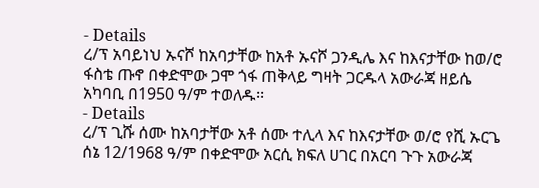- Details
ረ/ፕ አባይነህ ኡናሾ ከአባታቸው ከአቶ ኡናሾ ጋንዲሌ እና ከእናታቸው ከወ/ሮ ፋስቴ ጡኖ በቀድሞው ጋሞ ጎፋ ጠቅላይ ግዛት ጋርዱላ አውራጃ ዘይሴ አካባቢ በ1950 ዓ/ም ተወለዱ፡፡
- Details
ረ/ፕ ጊሹ ሰሙ ከአባታቸው አቶ ሰሙ ተሊላ እና ከእናታቸው ወ/ሮ የሺ ኡርጌ ሰኔ 12/1968 ዓ/ም በቀድሞው አርሲ ክፍለ ሀገር በአርባ ጉጉ አውራጃ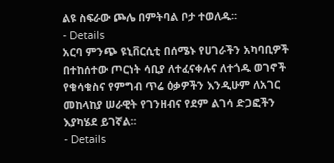ልዩ ስፍራው ጮሌ በምትባል ቦታ ተወለዱ፡፡
- Details
አርባ ምንጭ ዩኒቨርሲቲ በሰሜኑ የሀገራችን አካባቢዎች በተከሰተው ጦርነት ሳቢያ ለተፈናቀሉና ለተጎዱ ወገኖች የቁሳቁስና የምግብ ጥሬ ዕቃዎችን እንዲሁም ለአገር መከላከያ ሠራዊት የገንዘብና የደም ልገሳ ድጋፎችን እያካሄደ ይገኛል፡፡
- Details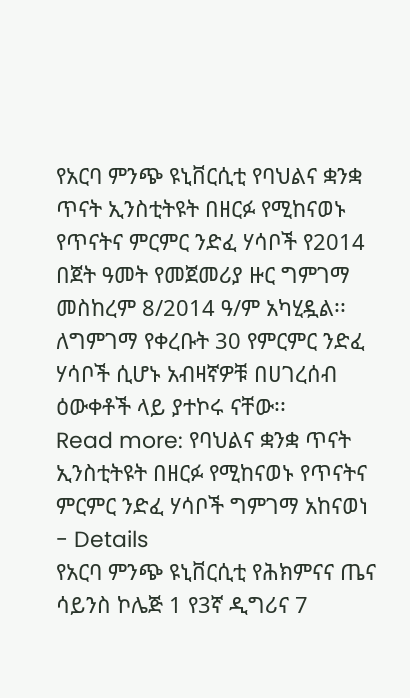የአርባ ምንጭ ዩኒቨርሲቲ የባህልና ቋንቋ ጥናት ኢንስቲትዩት በዘርፉ የሚከናወኑ የጥናትና ምርምር ንድፈ ሃሳቦች የ2014 በጀት ዓመት የመጀመሪያ ዙር ግምገማ መስከረም 8/2014 ዓ/ም አካሂዷል፡፡ ለግምገማ የቀረቡት 30 የምርምር ንድፈ ሃሳቦች ሲሆኑ አብዛኛዎቹ በሀገረሰብ ዕውቀቶች ላይ ያተኮሩ ናቸው፡፡
Read more: የባህልና ቋንቋ ጥናት ኢንስቲትዩት በዘርፉ የሚከናወኑ የጥናትና ምርምር ንድፈ ሃሳቦች ግምገማ አከናወነ
- Details
የአርባ ምንጭ ዩኒቨርሲቲ የሕክምናና ጤና ሳይንስ ኮሌጅ 1 የ3ኛ ዲግሪና 7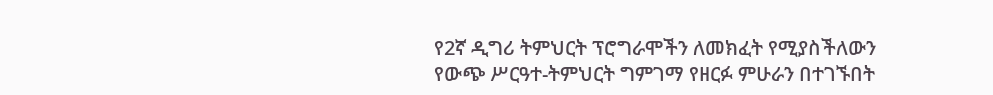የ2ኛ ዲግሪ ትምህርት ፕሮግራሞችን ለመክፈት የሚያስችለውን የውጭ ሥርዓተ-ትምህርት ግምገማ የዘርፉ ምሁራን በተገኙበት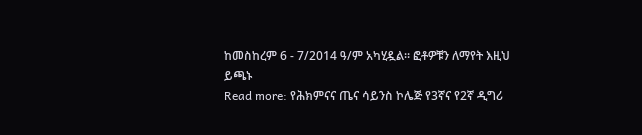ከመስከረም 6 - 7/2014 ዓ/ም አካሂዷል፡፡ ፎቶዎቹን ለማየት እዚህ ይጫኑ
Read more: የሕክምናና ጤና ሳይንስ ኮሌጅ የ3ኛና የ2ኛ ዲግሪ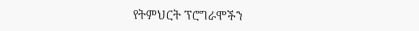የትምህርት ፕሮግራሞችን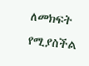ለመክፍት የሚያስችል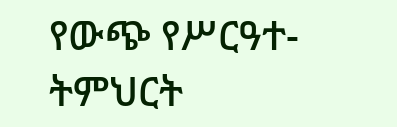የውጭ የሥርዓተ-ትምህርት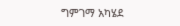ግምገማ አካሄደ